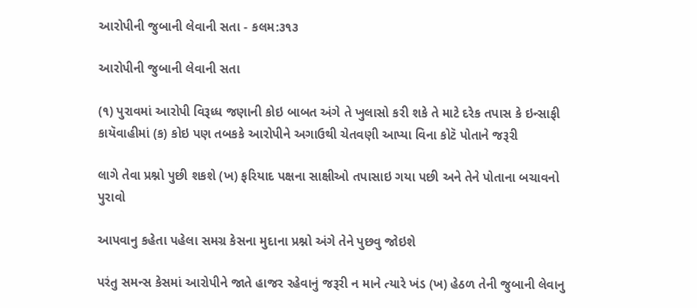આરોપીની જુબાની લેવાની સતા - કલમ:૩૧૩

આરોપીની જુબાની લેવાની સતા

(૧) પુરાવમાં આરોપી વિરૂધ્ધ જણાની કોઇ બાબત અંગે તે ખુલાસો કરી શકે તે માટે દરેક તપાસ કે ઇન્સાફી કાયૅવાહીમાં (ક) કોઇ પણ તબકકે આરોપીને અગાઉથી ચેતવણી આપ્યા વિના કોટૅ પોતાને જરૂરી

લાગે તેવા પ્રશ્નો પુછી શકશે (ખ) ફરિયાદ પક્ષના સાક્ષીઓ તપાસાઇ ગયા પછી અને તેને પોતાના બચાવનો પુરાવો

આપવાનુ કહેતા પહેલા સમગ્ર કેસના મુદાના પ્રશ્નો અંગે તેને પુછવુ જોઇશે

પરંતુ સમન્સ કેસમાં આરોપીને જાતે હાજર રહેવાનું જરૂરી ન માને ત્યારે ખંડ (ખ) હેઠળ તેની જુબાની લેવાનુ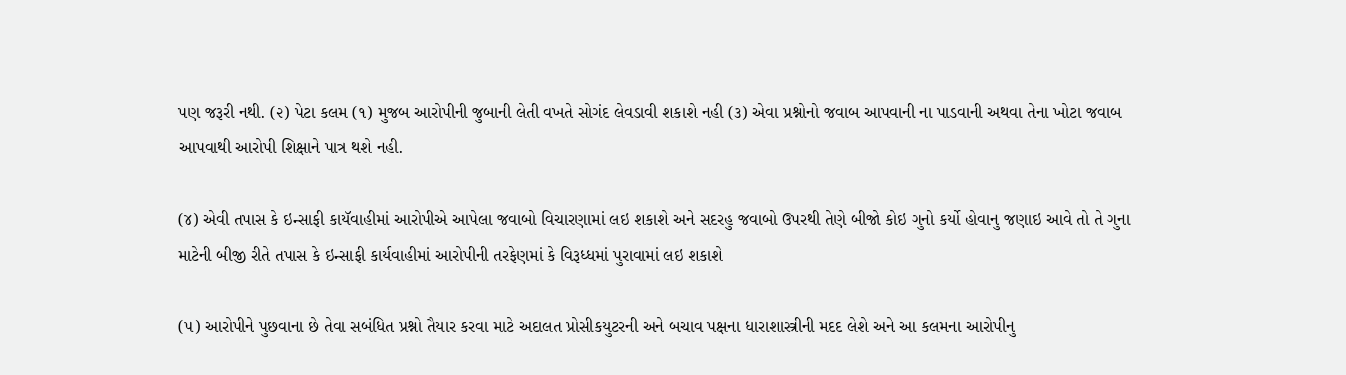પણ જરૂરી નથી. (૨) પેટા કલમ (૧) મુજબ આરોપીની જુબાની લેતી વખતે સોગંદ લેવડાવી શકાશે નહી (૩) એવા પ્રશ્નોનો જવાબ આપવાની ના પાડવાની અથવા તેના ખોટા જવાબ આપવાથી આરોપી શિક્ષાને પાત્ર થશે નહી.

(૪) એવી તપાસ કે ઇન્સાફી કાયૅવાહીમાં આરોપીએ આપેલા જવાબો વિચારણામાં લઇ શકાશે અને સદરહુ જવાબો ઉપરથી તેણે બીજો કોઇ ગુનો કર્યો હોવાનુ જણાઇ આવે તો તે ગુના માટેની બીજી રીતે તપાસ કે ઇન્સાફી કાર્યવાહીમાં આરોપીની તરફેણમાં કે વિરૂધ્ધમાં પુરાવામાં લઇ શકાશે

(૫) આરોપીને પુછવાના છે તેવા સબંધિત પ્રશ્નો તૈયાર કરવા માટે અદાલત પ્રોસીકયુટરની અને બચાવ પક્ષના ધારાશાસ્ત્રીની મદદ લેશે અને આ કલમના આરોપીનુ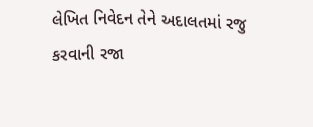લેખિત નિવેદન તેને અદાલતમાં રજુ કરવાની રજા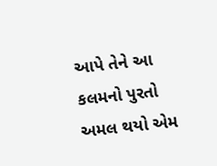આપે તેને આ કલમનો પુરતો અમલ થયો એમ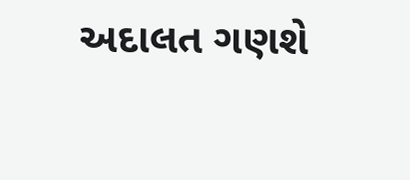અદાલત ગણશે